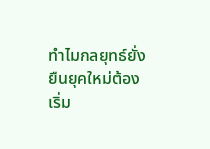ทำไมกลยุทธ์ยั่งยืนยุคใหม่ต้องเริ่ม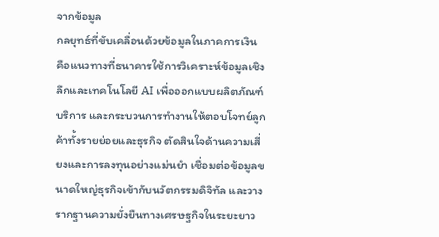จากข้อมูล
กลยุทธ์ที่ขับเคลื่อนด้วยข้อมูลในภาคการเงิน คือแนวทางที่ธนาคารใช้การวิเคราะห์ข้อมูลเชิงลึกและเทคโนโลยี AI เพื่อออกแบบผลิตภัณฑ์ บริการ และกระบวนการทำงานให้ตอบโจทย์ลูกค้าทั้งรายย่อยและธุรกิจ ตัดสินใจด้านความเสี่ยงและการลงทุนอย่างแม่นยำ เชื่อมต่อข้อมูลขนาดใหญ่ธุรกิจเข้ากับนวัตกรรมดิจิทัล และวางรากฐานความยั่งยืนทางเศรษฐกิจในระยะยาว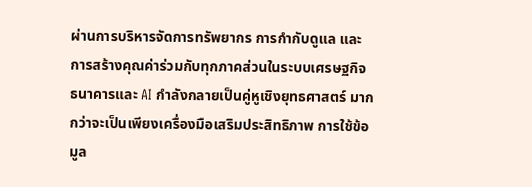ผ่านการบริหารจัดการทรัพยากร การกำกับดูแล และการสร้างคุณค่าร่วมกับทุกภาคส่วนในระบบเศรษฐกิจ
ธนาคารและ AI กำลังกลายเป็นคู่หูเชิงยุทธศาสตร์ มากกว่าจะเป็นเพียงเครื่องมือเสริมประสิทธิภาพ การใช้ข้อมูล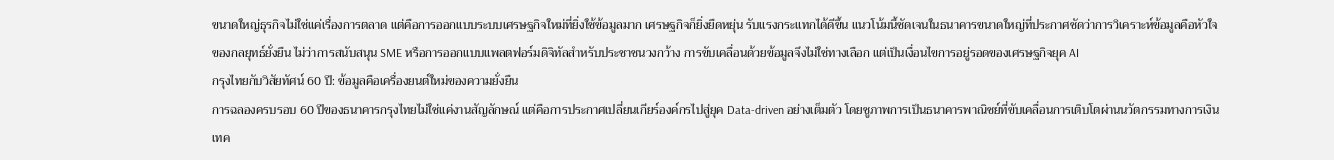ขนาดใหญ่ธุรกิจไม่ใช่แค่เรื่องการตลาด แต่คือการออกแบบระบบเศรษฐกิจใหม่ที่ยิ่งใช้ข้อมูลมาก เศรษฐกิจก็ยิ่งยืดหยุ่น รับแรงกระแทกได้ดีขึ้น แนวโน้มนี้ชัดเจนในธนาคารขนาดใหญ่ที่ประกาศชัดว่าการวิเคราะห์ข้อมูลคือหัวใจของกลยุทธ์ยั่งยืน ไม่ว่าการสนับสนุน SME หรือการออกแบบแพลตฟอร์มดิจิทัลสำหรับประชาชนวงกว้าง การขับเคลื่อนด้วยข้อมูลจึงไม่ใช่ทางเลือก แต่เป็นเงื่อนไขการอยู่รอดของเศรษฐกิจยุค AI
กรุงไทยกับวิสัยทัศน์ 60 ปี: ข้อมูลคือเครื่องยนต์ใหม่ของความยั่งยืน
การฉลองครบรอบ 60 ปีของธนาคารกรุงไทยไม่ใช่แค่งานสัญลักษณ์ แต่คือการประกาศเปลี่ยนเกียร์องค์กรไปสู่ยุค Data-driven อย่างเต็มตัว โดยชูภาพการเป็นธนาคารพาณิชย์ที่ขับเคลื่อนการเติบโตผ่านนวัตกรรมทางการเงิน เทค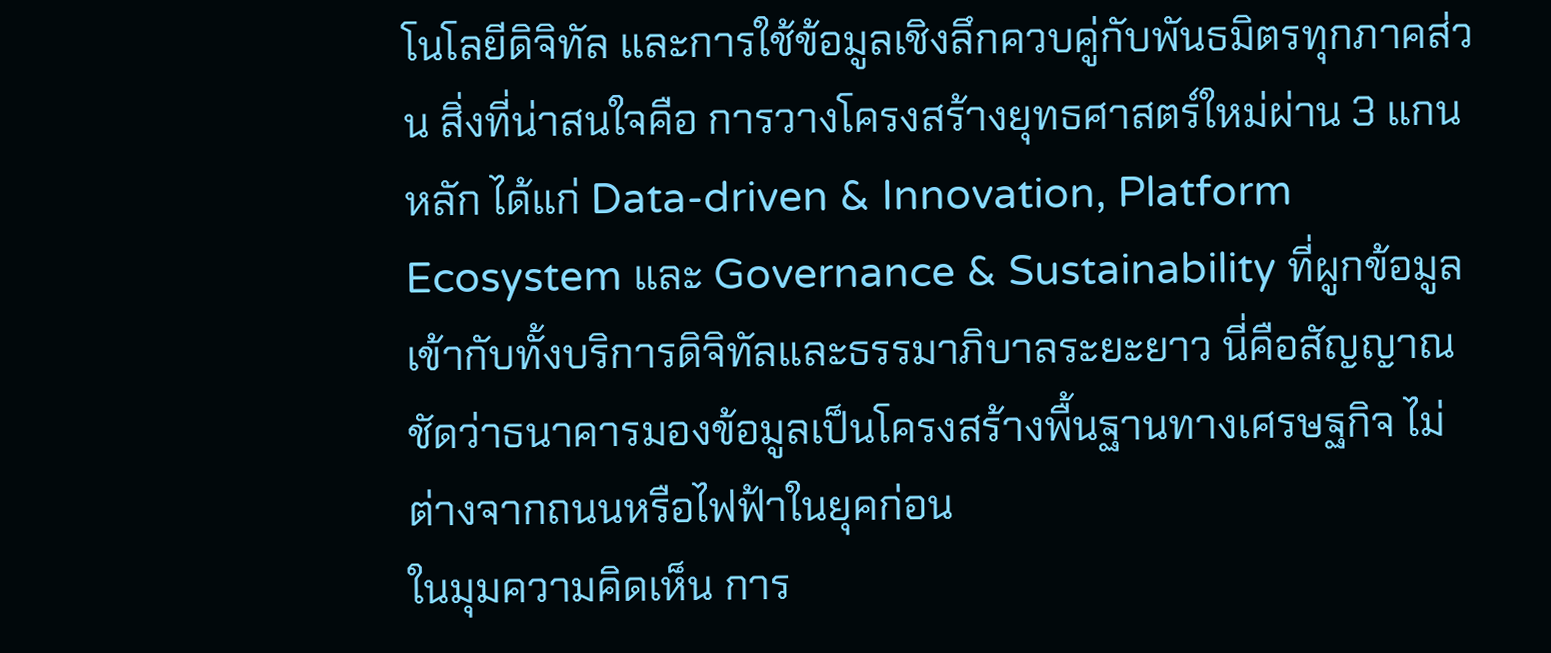โนโลยีดิจิทัล และการใช้ข้อมูลเชิงลึกควบคู่กับพันธมิตรทุกภาคส่วน สิ่งที่น่าสนใจคือ การวางโครงสร้างยุทธศาสตร์ใหม่ผ่าน 3 แกนหลัก ได้แก่ Data-driven & Innovation, Platform Ecosystem และ Governance & Sustainability ที่ผูกข้อมูลเข้ากับทั้งบริการดิจิทัลและธรรมาภิบาลระยะยาว นี่คือสัญญาณชัดว่าธนาคารมองข้อมูลเป็นโครงสร้างพื้นฐานทางเศรษฐกิจ ไม่ต่างจากถนนหรือไฟฟ้าในยุคก่อน
ในมุมความคิดเห็น การ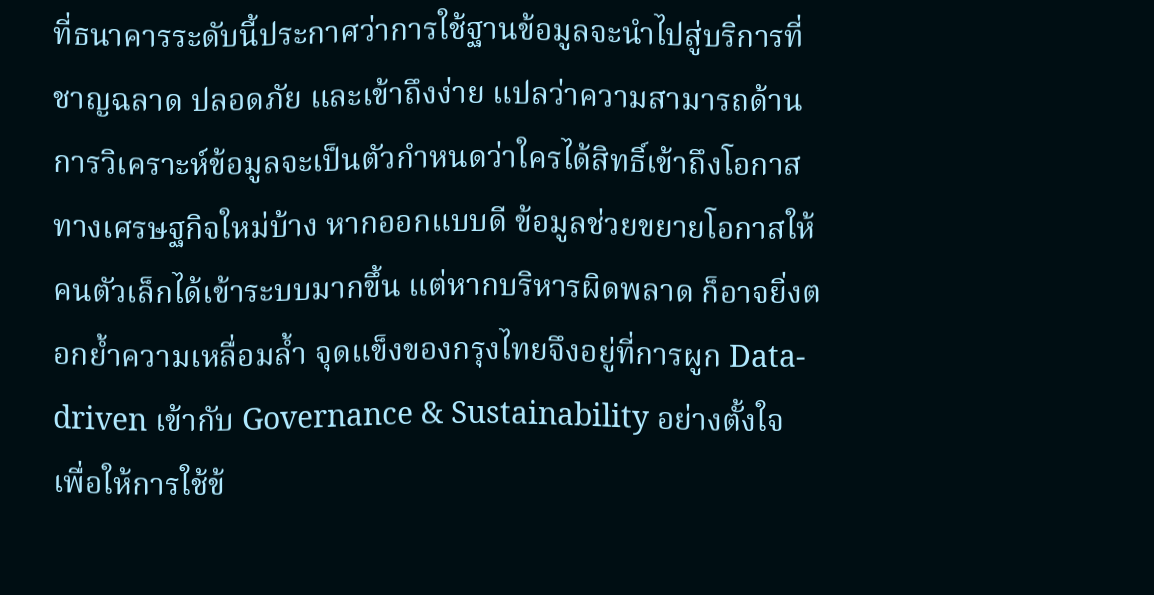ที่ธนาคารระดับนี้ประกาศว่าการใช้ฐานข้อมูลจะนำไปสู่บริการที่ชาญฉลาด ปลอดภัย และเข้าถึงง่าย แปลว่าความสามารถด้านการวิเคราะห์ข้อมูลจะเป็นตัวกำหนดว่าใครได้สิทธิ์เข้าถึงโอกาสทางเศรษฐกิจใหม่บ้าง หากออกแบบดี ข้อมูลช่วยขยายโอกาสให้คนตัวเล็กได้เข้าระบบมากขึ้น แต่หากบริหารผิดพลาด ก็อาจยิ่งตอกย้ำความเหลื่อมล้ำ จุดแข็งของกรุงไทยจึงอยู่ที่การผูก Data-driven เข้ากับ Governance & Sustainability อย่างตั้งใจ เพื่อให้การใช้ข้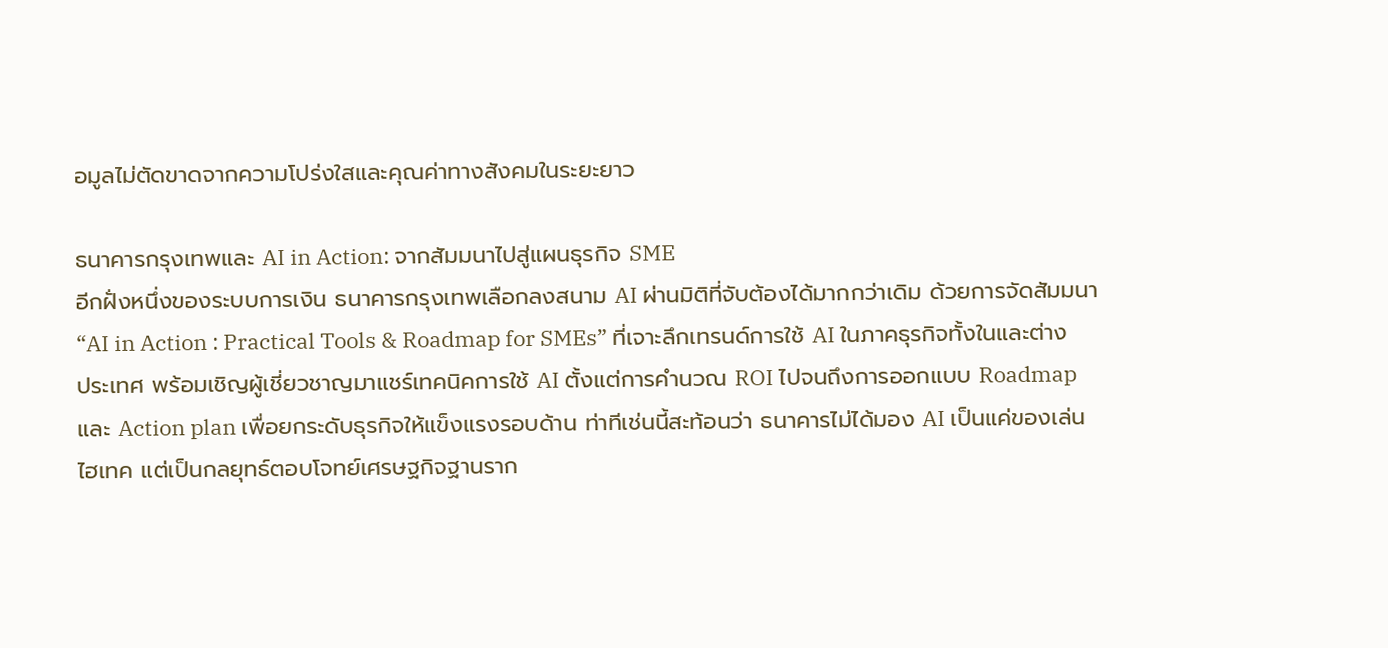อมูลไม่ตัดขาดจากความโปร่งใสและคุณค่าทางสังคมในระยะยาว

ธนาคารกรุงเทพและ AI in Action: จากสัมมนาไปสู่แผนธุรกิจ SME
อีกฝั่งหนึ่งของระบบการเงิน ธนาคารกรุงเทพเลือกลงสนาม AI ผ่านมิติที่จับต้องได้มากกว่าเดิม ด้วยการจัดสัมมนา “AI in Action : Practical Tools & Roadmap for SMEs” ที่เจาะลึกเทรนด์การใช้ AI ในภาคธุรกิจทั้งในและต่างประเทศ พร้อมเชิญผู้เชี่ยวชาญมาแชร์เทคนิคการใช้ AI ตั้งแต่การคำนวณ ROI ไปจนถึงการออกแบบ Roadmap และ Action plan เพื่อยกระดับธุรกิจให้แข็งแรงรอบด้าน ท่าทีเช่นนี้สะท้อนว่า ธนาคารไม่ได้มอง AI เป็นแค่ของเล่นไฮเทค แต่เป็นกลยุทธ์ตอบโจทย์เศรษฐกิจฐานราก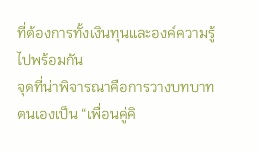ที่ต้องการทั้งเงินทุนและองค์ความรู้ไปพร้อมกัน
จุดที่น่าพิจารณาคือการวางบทบาทตนเองเป็น “เพื่อนคู่คิ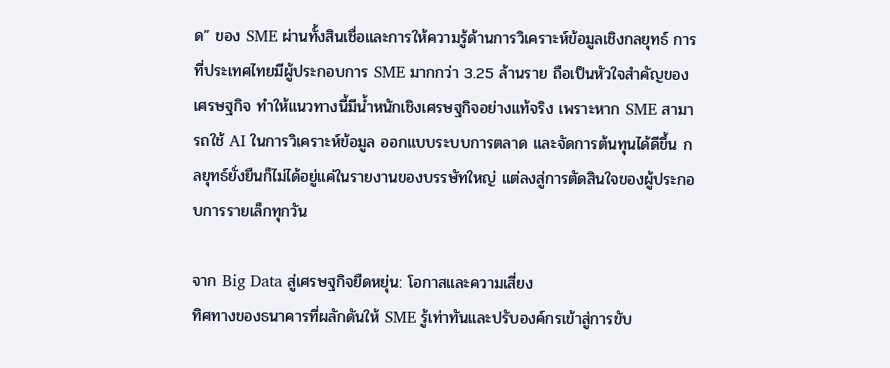ด” ของ SME ผ่านทั้งสินเชื่อและการให้ความรู้ด้านการวิเคราะห์ข้อมูลเชิงกลยุทธ์ การที่ประเทศไทยมีผู้ประกอบการ SME มากกว่า 3.25 ล้านราย ถือเป็นหัวใจสำคัญของเศรษฐกิจ ทำให้แนวทางนี้มีน้ำหนักเชิงเศรษฐกิจอย่างแท้จริง เพราะหาก SME สามารถใช้ AI ในการวิเคราะห์ข้อมูล ออกแบบระบบการตลาด และจัดการต้นทุนได้ดีขึ้น กลยุทธ์ยั่งยืนก็ไม่ได้อยู่แค่ในรายงานของบรรษัทใหญ่ แต่ลงสู่การตัดสินใจของผู้ประกอบการรายเล็กทุกวัน

จาก Big Data สู่เศรษฐกิจยืดหยุ่น: โอกาสและความเสี่ยง
ทิศทางของธนาคารที่ผลักดันให้ SME รู้เท่าทันและปรับองค์กรเข้าสู่การขับ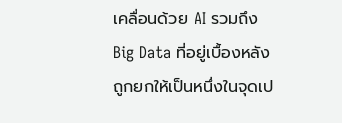เคลื่อนด้วย AI รวมถึง Big Data ที่อยู่เบื้องหลัง ถูกยกให้เป็นหนึ่งในจุดเป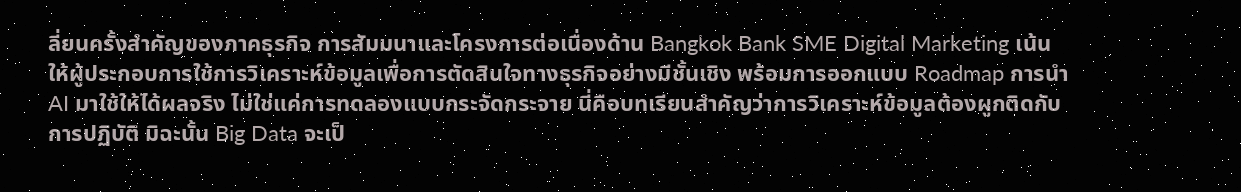ลี่ยนครั้งสำคัญของภาคธุรกิจ การสัมมนาและโครงการต่อเนื่องด้าน Bangkok Bank SME Digital Marketing เน้นให้ผู้ประกอบการใช้การวิเคราะห์ข้อมูลเพื่อการตัดสินใจทางธุรกิจอย่างมีชั้นเชิง พร้อมการออกแบบ Roadmap การนำ AI มาใช้ให้ได้ผลจริง ไม่ใช่แค่การทดลองแบบกระจัดกระจาย นี่คือบทเรียนสำคัญว่าการวิเคราะห์ข้อมูลต้องผูกติดกับการปฏิบัติ มิฉะนั้น Big Data จะเป็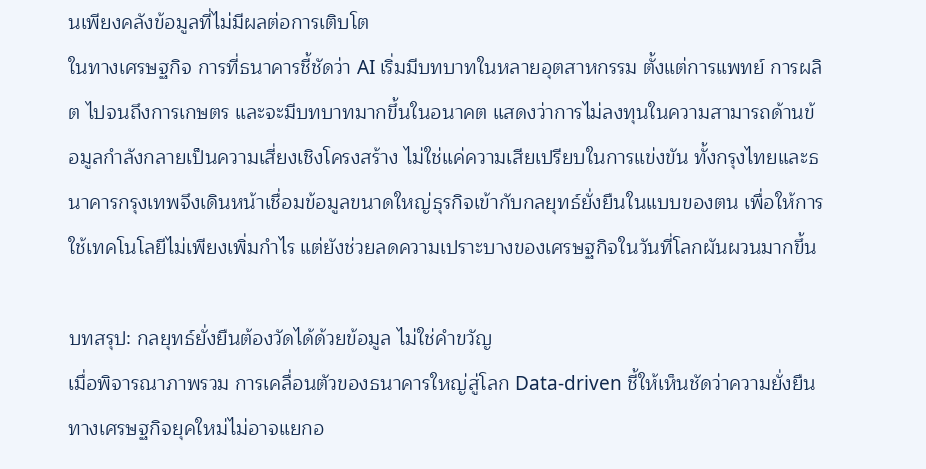นเพียงคลังข้อมูลที่ไม่มีผลต่อการเติบโต
ในทางเศรษฐกิจ การที่ธนาคารชี้ชัดว่า AI เริ่มมีบทบาทในหลายอุตสาหกรรม ตั้งแต่การแพทย์ การผลิต ไปจนถึงการเกษตร และจะมีบทบาทมากขึ้นในอนาคต แสดงว่าการไม่ลงทุนในความสามารถด้านข้อมูลกำลังกลายเป็นความเสี่ยงเชิงโครงสร้าง ไม่ใช่แค่ความเสียเปรียบในการแข่งขัน ทั้งกรุงไทยและธนาคารกรุงเทพจึงเดินหน้าเชื่อมข้อมูลขนาดใหญ่ธุรกิจเข้ากับกลยุทธ์ยั่งยืนในแบบของตน เพื่อให้การใช้เทคโนโลยีไม่เพียงเพิ่มกำไร แต่ยังช่วยลดความเปราะบางของเศรษฐกิจในวันที่โลกผันผวนมากขึ้น

บทสรุป: กลยุทธ์ยั่งยืนต้องวัดได้ด้วยข้อมูล ไม่ใช่คำขวัญ
เมื่อพิจารณาภาพรวม การเคลื่อนตัวของธนาคารใหญ่สู่โลก Data-driven ชี้ให้เห็นชัดว่าความยั่งยืนทางเศรษฐกิจยุคใหม่ไม่อาจแยกอ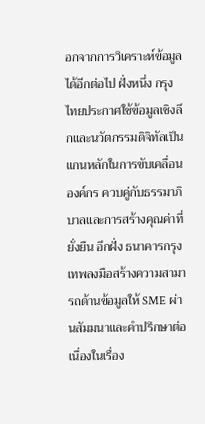อกจากการวิเคราะห์ข้อมูลได้อีกต่อไป ฝั่งหนึ่ง กรุงไทยประกาศใช้ข้อมูลเชิงลึกและนวัตกรรมดิจิทัลเป็นแกนหลักในการขับเคลื่อนองค์กร ควบคู่กับธรรมาภิบาลและการสร้างคุณค่าที่ยั่งยืน อีกฝั่ง ธนาคารกรุงเทพลงมือสร้างความสามารถด้านข้อมูลให้ SME ผ่านสัมมนาและคำปรึกษาต่อเนื่องในเรื่อง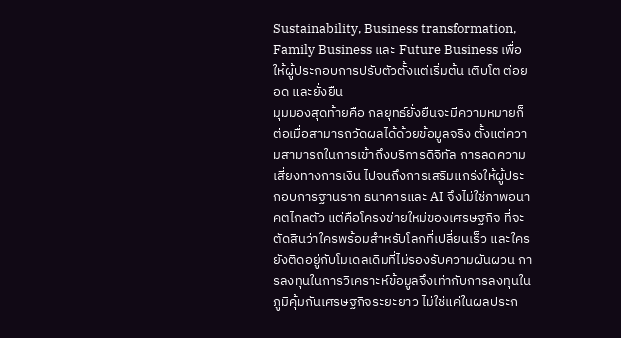Sustainability, Business transformation, Family Business และ Future Business เพื่อให้ผู้ประกอบการปรับตัวตั้งแต่เริ่มต้น เติบโต ต่อยอด และยั่งยืน
มุมมองสุดท้ายคือ กลยุทธ์ยั่งยืนจะมีความหมายก็ต่อเมื่อสามารถวัดผลได้ด้วยข้อมูลจริง ตั้งแต่ความสามารถในการเข้าถึงบริการดิจิทัล การลดความเสี่ยงทางการเงิน ไปจนถึงการเสริมแกร่งให้ผู้ประกอบการฐานราก ธนาคารและ AI จึงไม่ใช่ภาพอนาคตไกลตัว แต่คือโครงข่ายใหม่ของเศรษฐกิจ ที่จะตัดสินว่าใครพร้อมสำหรับโลกที่เปลี่ยนเร็ว และใครยังติดอยู่กับโมเดลเดิมที่ไม่รองรับความผันผวน การลงทุนในการวิเคราะห์ข้อมูลจึงเท่ากับการลงทุนในภูมิคุ้มกันเศรษฐกิจระยะยาว ไม่ใช่แค่ในผลประก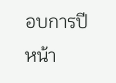อบการปีหน้า